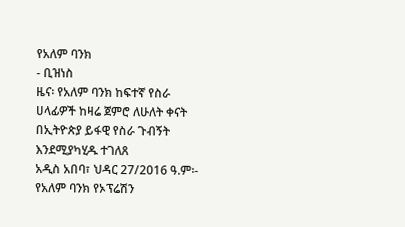የአለም ባንክ
- ቢዝነስ
ዜና፡ የአለም ባንክ ከፍተኛ የስራ ሀላፊዎች ከዛሬ ጀምሮ ለሁለት ቀናት በኢትዮጵያ ይፋዊ የስራ ጉብኝት እንደሚያካሂዱ ተገለጸ
አዲስ አበባ፣ ህዳር 27/2016 ዓ.ም፡- የአለም ባንክ የኦፕሬሽን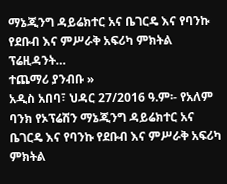ማኔጂንግ ዳይሬክተር አና ቤገርዴ እና የባንኩ የደቡብ እና ምሥራቅ አፍሪካ ምክትል ፕሬዚዳንት…
ተጨማሪ ያንብቡ »
አዲስ አበባ፣ ህዳር 27/2016 ዓ.ም፡- የአለም ባንክ የኦፕሬሽን ማኔጂንግ ዳይሬክተር አና ቤገርዴ እና የባንኩ የደቡብ እና ምሥራቅ አፍሪካ ምክትል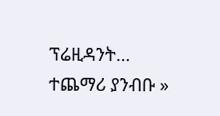ፕሬዚዳንት…
ተጨማሪ ያንብቡ »